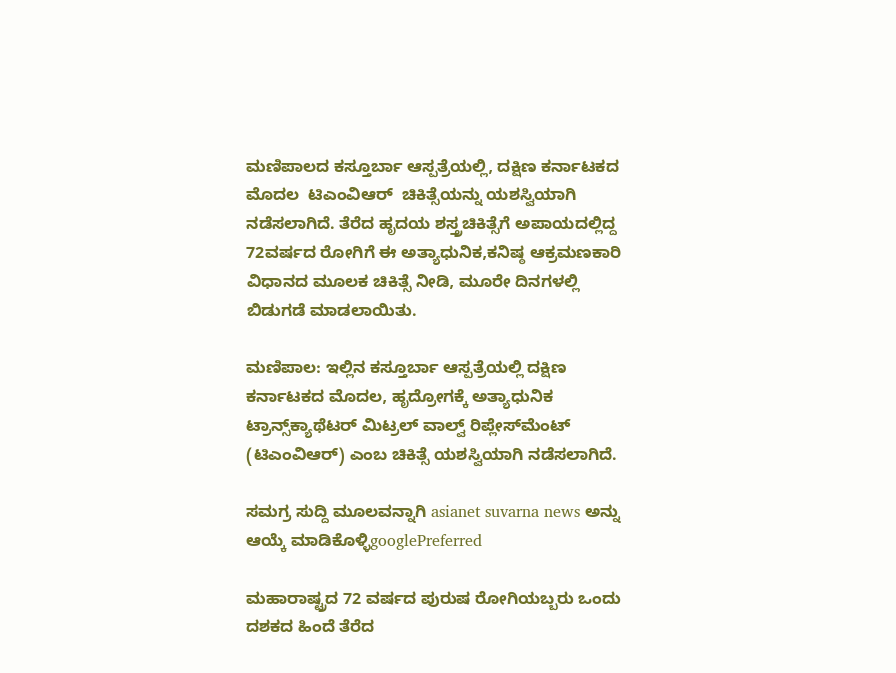ಮಣಿಪಾಲದ ಕಸ್ತೂರ್ಬಾ ಆಸ್ಪತ್ರೆಯಲ್ಲಿ, ದಕ್ಷಿಣ ಕರ್ನಾಟಕದ ಮೊದಲ  ಟಿಎಂವಿಆರ್  ಚಿಕಿತ್ಸೆಯನ್ನು ಯಶಸ್ವಿಯಾಗಿ ನಡೆಸಲಾಗಿದೆ. ತೆರೆದ ಹೃದಯ ಶಸ್ತ್ರಚಿಕಿತ್ಸೆಗೆ ಅಪಾಯದಲ್ಲಿದ್ದ 72ವರ್ಷದ ರೋಗಿಗೆ ಈ ಅತ್ಯಾಧುನಿಕ,ಕನಿಷ್ಠ ಆಕ್ರಮಣಕಾರಿ ವಿಧಾನದ ಮೂಲಕ ಚಿಕಿತ್ಸೆ ನೀಡಿ, ಮೂರೇ ದಿನಗಳಲ್ಲಿ ಬಿಡುಗಡೆ ಮಾಡಲಾಯಿತು.

ಮಣಿಪಾಲ: ಇಲ್ಲಿನ ಕಸ್ತೂರ್ಬಾ ಆಸ್ಪತ್ರೆಯಲ್ಲಿ ದಕ್ಷಿಣ ಕರ್ನಾಟಕದ ಮೊದಲ, ಹೃದ್ರೋಗಕ್ಕೆ ಅತ್ಯಾಧುನಿಕ ಟ್ರಾನ್ಸ್‌ಕ್ಯಾಥೆಟರ್ ಮಿಟ್ರಲ್ ವಾಲ್ವ್ ರಿಪ್ಲೇಸ್‌ಮೆಂಟ್ (ಟಿಎಂವಿಆರ್) ಎಂಬ ಚಿಕಿತ್ಸೆ ಯಶಸ್ವಿಯಾಗಿ ನಡೆಸಲಾಗಿದೆ.

ಸಮಗ್ರ ಸುದ್ದಿ ಮೂಲವನ್ನಾಗಿ asianet suvarna news ಅನ್ನು ಆಯ್ಕೆ ಮಾಡಿಕೊಳ್ಳಿgooglePreferred

ಮಹಾರಾಷ್ಟ್ರದ 72 ವರ್ಷದ ಪುರುಷ ರೋಗಿಯಬ್ಬರು ಒಂದು ದಶಕದ ಹಿಂದೆ ತೆರೆದ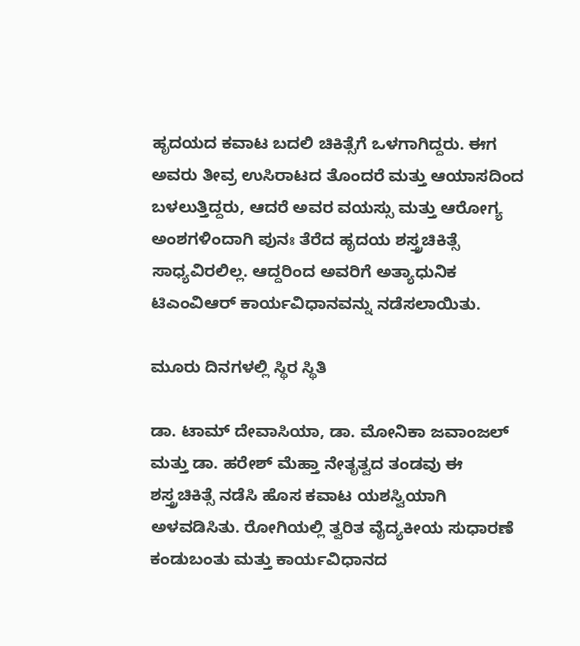ಹೃದಯದ ಕವಾಟ ಬದಲಿ ಚಿಕಿತ್ಸೆಗೆ ಒಳಗಾಗಿದ್ದರು. ಈಗ ಅವರು ತೀವ್ರ ಉಸಿರಾಟದ ತೊಂದರೆ ಮತ್ತು ಆಯಾಸದಿಂದ ಬಳಲುತ್ತಿದ್ದರು, ಆದರೆ ಅವರ ವಯಸ್ಸು ಮತ್ತು ಆರೋಗ್ಯ ಅಂಶಗಳಿಂದಾಗಿ ಪುನಃ ತೆರೆದ ಹೃದಯ ಶಸ್ತ್ರಚಿಕಿತ್ಸೆ ಸಾಧ್ಯವಿರಲಿಲ್ಲ. ಆದ್ದರಿಂದ ಅವರಿಗೆ ಅತ್ಯಾಧುನಿಕ ಟಿಎಂವಿಆರ್ ಕಾರ್ಯವಿಧಾನವನ್ನು ನಡೆಸಲಾಯಿತು.

ಮೂರು ದಿನಗಳಲ್ಲಿ ಸ್ಥಿರ ಸ್ಥಿತಿ

ಡಾ. ಟಾಮ್ ದೇವಾಸಿಯಾ, ಡಾ. ಮೋನಿಕಾ ಜವಾಂಜಲ್ ಮತ್ತು ಡಾ. ಹರೇಶ್ ಮೆಹ್ತಾ ನೇತೃತ್ವದ ತಂಡವು ಈ ಶಸ್ತ್ರಚಿಕಿತ್ಸೆ ನಡೆಸಿ ಹೊಸ ಕವಾಟ ಯಶಸ್ವಿಯಾಗಿ ಅಳವಡಿಸಿತು. ರೋಗಿಯಲ್ಲಿ ತ್ವರಿತ ವೈದ್ಯಕೀಯ ಸುಧಾರಣೆ ಕಂಡುಬಂತು ಮತ್ತು ಕಾರ್ಯವಿಧಾನದ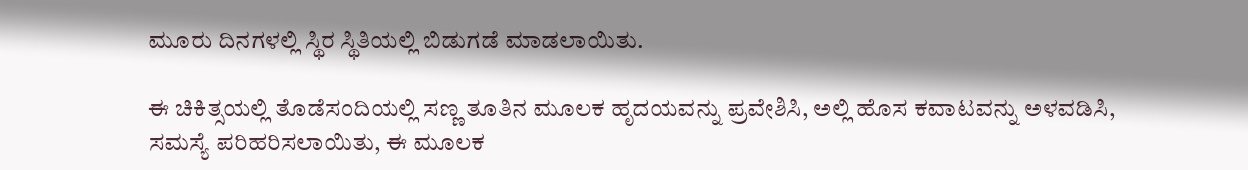ಮೂರು ದಿನಗಳಲ್ಲಿ ಸ್ಥಿರ ಸ್ಥಿತಿಯಲ್ಲಿ ಬಿಡುಗಡೆ ಮಾಡಲಾಯಿತು.

ಈ ಚಿಕಿತ್ಸಯಲ್ಲಿ ತೊಡೆಸಂದಿಯಲ್ಲಿ ಸಣ್ಣ ತೂತಿನ ಮೂಲಕ ಹೃದಯವನ್ನು ಪ್ರವೇಶಿಸಿ, ಅಲ್ಲಿ ಹೊಸ ಕವಾಟವನ್ನು ಅಳವಡಿಸಿ, ಸಮಸ್ಯೆ ಪರಿಹರಿಸಲಾಯಿತು, ಈ ಮೂಲಕ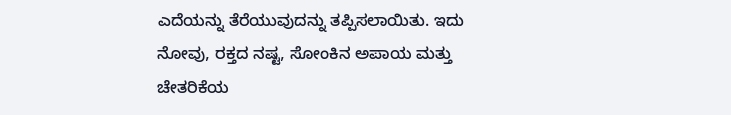ಎದೆಯನ್ನು ತೆರೆಯುವುದನ್ನು ತಪ್ಪಿಸಲಾಯಿತು. ಇದು ನೋವು, ರಕ್ತದ ನಷ್ಟ, ಸೋಂಕಿನ ಅಪಾಯ ಮತ್ತು ಚೇತರಿಕೆಯ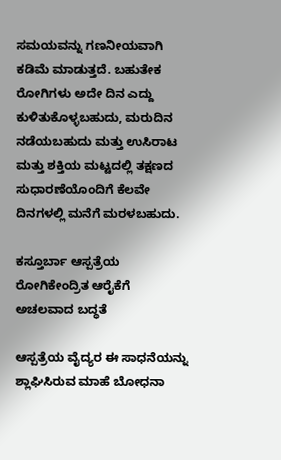ಸಮಯವನ್ನು ಗಣನೀಯವಾಗಿ ಕಡಿಮೆ ಮಾಡುತ್ತದೆ. ಬಹುತೇಕ ರೋಗಿಗಳು ಅದೇ ದಿನ ಎದ್ದು ಕುಳಿತುಕೊಳ್ಳಬಹುದು, ಮರುದಿನ ನಡೆಯಬಹುದು ಮತ್ತು ಉಸಿರಾಟ ಮತ್ತು ಶಕ್ತಿಯ ಮಟ್ಟದಲ್ಲಿ ತಕ್ಷಣದ ಸುಧಾರಣೆಯೊಂದಿಗೆ ಕೆಲವೇ ದಿನಗಳಲ್ಲಿ ಮನೆಗೆ ಮರಳಬಹುದು.

ಕಸ್ತೂರ್ಬಾ ಆಸ್ಪತ್ರೆಯ ರೋಗಿಕೇಂದ್ರಿತ ಆರೈಕೆಗೆ ಅಚಲವಾದ ಬದ್ಧತೆ

ಆಸ್ಪತ್ರೆಯ ವೈದ್ಯರ ಈ ಸಾಧನೆಯನ್ನು ಶ್ಲಾಘಿಸಿರುವ ಮಾಹೆ ಬೋಧನಾ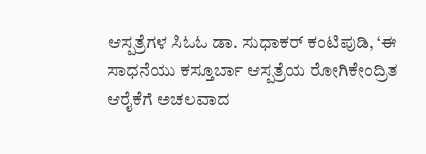ಆಸ್ಪತ್ರೆಗಳ ಸಿಓಓ ಡಾ. ಸುಧಾಕರ್ ಕಂಟಿಪುಡಿ, ‘ಈ ಸಾಧನೆಯು ಕಸ್ತೂರ್ಬಾ ಆಸ್ಪತ್ರೆಯ ರೋಗಿಕೇಂದ್ರಿತ ಆರೈಕೆಗೆ ಅಚಲವಾದ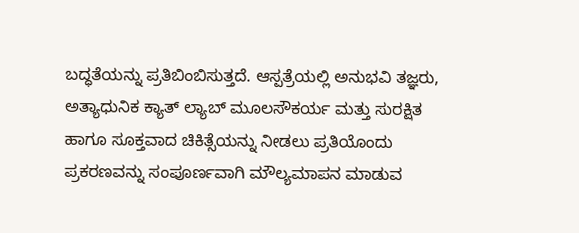ಬದ್ಧತೆಯನ್ನು ಪ್ರತಿಬಿಂಬಿಸುತ್ತದೆ. ಆಸ್ಪತ್ರೆಯಲ್ಲಿ ಅನುಭವಿ ತಜ್ಞರು, ಅತ್ಯಾಧುನಿಕ ಕ್ಯಾತ್ ಲ್ಯಾಬ್ ಮೂಲಸೌಕರ್ಯ ಮತ್ತು ಸುರಕ್ಷಿತ ಹಾಗೂ ಸೂಕ್ತವಾದ ಚಿಕಿತ್ಸೆಯನ್ನು ನೀಡಲು ಪ್ರತಿಯೊಂದು ಪ್ರಕರಣವನ್ನು ಸಂಪೂರ್ಣವಾಗಿ ಮೌಲ್ಯಮಾಪನ ಮಾಡುವ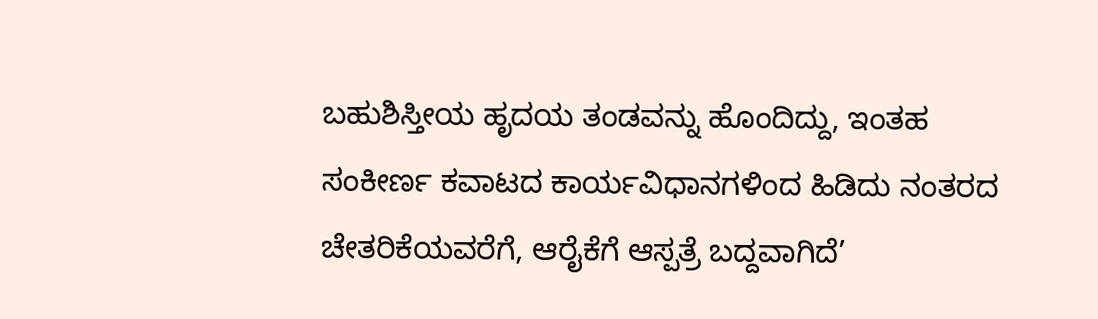ಬಹುಶಿಸ್ತೀಯ ಹೃದಯ ತಂಡವನ್ನು ಹೊಂದಿದ್ದು, ಇಂತಹ ಸಂಕೀರ್ಣ ಕವಾಟದ ಕಾರ್ಯವಿಧಾನಗಳಿಂದ ಹಿಡಿದು ನಂತರದ ಚೇತರಿಕೆಯವರೆಗೆ, ಆರೈಕೆಗೆ ಆಸ್ಪತ್ರೆ ಬದ್ದವಾಗಿದೆ’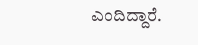ಎಂದಿದ್ದಾರೆ.